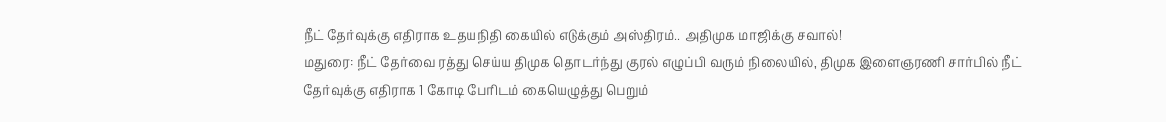நீட் தேர்வுக்கு எதிராக உதயநிதி கையில் எடுக்கும் அஸ்திரம்.. அதிமுக மாஜிக்கு சவால்!
மதுரை: நீட் தேர்வை ரத்து செய்ய திமுக தொடர்ந்து குரல் எழுப்பி வரும் நிலையில், திமுக இளைஞரணி சார்பில் நீட் தேர்வுக்கு எதிராக 1 கோடி பேரிடம் கையெழுத்து பெறும்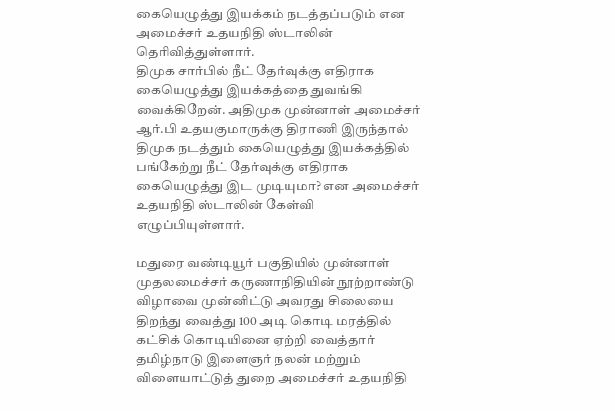கையெழுத்து இயக்கம் நடத்தப்படும் என அமைச்சர் உதயநிதி ஸ்டாலின் தெரிவித்துள்ளார்.
திமுக சார்பில் நீட் தேர்வுக்கு எதிராக கையெழுத்து இயக்கத்தை துவங்கி வைக்கிறேன். அதிமுக முன்னாள் அமைச்சர் ஆர்.பி உதயகுமாருக்கு திராணி இருந்தால் திமுக நடத்தும் கையெழுத்து இயக்கத்தில் பங்கேற்று நீட் தேர்வுக்கு எதிராக கையெழுத்து இட முடியுமா? என அமைச்சர் உதயநிதி ஸ்டாலின் கேள்வி எழுப்பியுள்ளார்.

மதுரை வண்டியூர் பகுதியில் முன்னாள் முதலமைச்சர் கருணாநிதியின் நூற்றாண்டு விழாவை முன்னிட்டு அவரது சிலையை திறந்து வைத்து 100 அடி கொடி மரத்தில் கட்சிக் கொடியினை ஏற்றி வைத்தார் தமிழ்நாடு இளைஞர் நலன் மற்றும் விளையாட்டுத் துறை அமைச்சர் உதயநிதி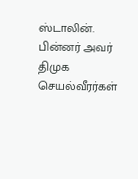ஸ்டாலின். பின்னர் அவர் திமுக செயல்வீரர்கள்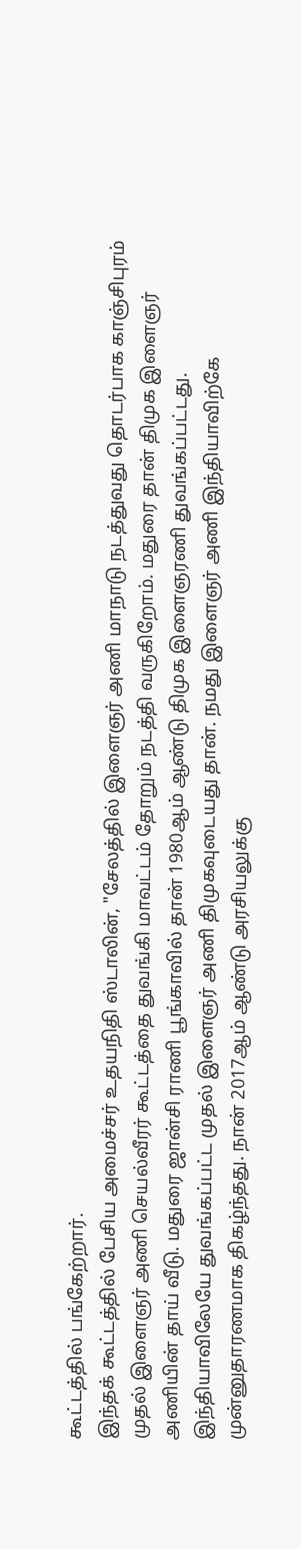கூட்டத்தில் பங்கேற்றார்.
இந்தக் கூட்டத்தில் பேசிய அமைச்சர் உதயநிதி ஸ்டாலின், "சேலத்தில் இளைஞர் அணி மாநாடு நடத்துவது தொடர்பாக காஞ்சிபுரம் முதல் இளைஞர் அணி செயல்வீரர் கூட்டத்தை துவங்கி மாவட்டம் தோறும் நடத்தி வருகிறோம். மதுரை தான் திமுக இளைஞர் அணியின் தாய் வீடு. மதுரை ஜான்சி ராணி பூங்காவில் தான் 1980ஆம் ஆண்டு திமுக இளைஞரணி துவங்கப்பட்டது.
இந்தியாவிலேயே துவங்கப்பட்ட முதல் இளைஞர் அணி திமுகவுடையது தான். நமது இளைஞர் அணி இந்தியாவிற்கே முன்னுதாரணமாக திகழ்ந்தது. நான் 2017ஆம் ஆண்டு அரசியலுக்கு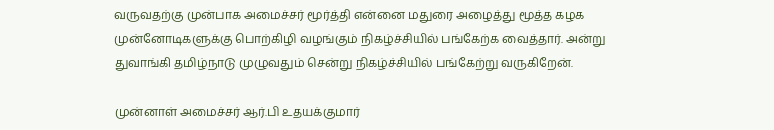வருவதற்கு முன்பாக அமைச்சர் மூர்த்தி என்னை மதுரை அழைத்து மூத்த கழக முன்னோடிகளுக்கு பொற்கிழி வழங்கும் நிகழ்ச்சியில் பங்கேற்க வைத்தார். அன்று துவாங்கி தமிழ்நாடு முழுவதும் சென்று நிகழ்ச்சியில் பங்கேற்று வருகிறேன்.

முன்னாள் அமைச்சர் ஆர்.பி உதயக்குமார்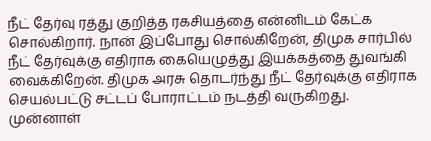நீட் தேர்வு ரத்து குறித்த ரகசியத்தை என்னிடம் கேட்க சொல்கிறார். நான் இப்போது சொல்கிறேன், திமுக சார்பில் நீட் தேர்வுக்கு எதிராக கையெழுத்து இயக்கத்தை துவங்கி வைக்கிறேன். திமுக அரசு தொடர்ந்து நீட் தேர்வுக்கு எதிராக செயல்பட்டு சட்டப் போராட்டம் நடத்தி வருகிறது. முன்னாள்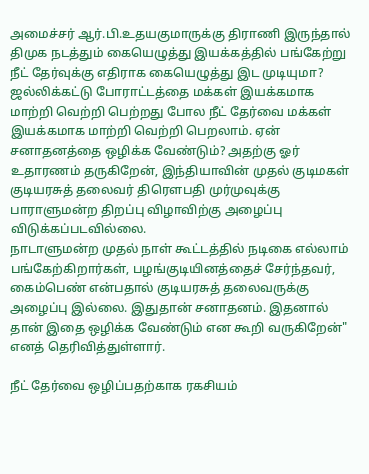அமைச்சர் ஆர்.பி.உதயகுமாருக்கு திராணி இருந்தால் திமுக நடத்தும் கையெழுத்து இயக்கத்தில் பங்கேற்று நீட் தேர்வுக்கு எதிராக கையெழுத்து இட முடியுமா?
ஜல்லிக்கட்டு போராட்டத்தை மக்கள் இயக்கமாக மாற்றி வெற்றி பெற்றது போல நீட் தேர்வை மக்கள் இயக்கமாக மாற்றி வெற்றி பெறலாம். ஏன் சனாதனத்தை ஒழிக்க வேண்டும்? அதற்கு ஓர் உதாரணம் தருகிறேன், இந்தியாவின் முதல் குடிமகள் குடியரசுத் தலைவர் திரெளபதி முர்முவுக்கு பாராளுமன்ற திறப்பு விழாவிற்கு அழைப்பு விடுக்கப்படவில்லை.
நாடாளுமன்ற முதல் நாள் கூட்டத்தில் நடிகை எல்லாம் பங்கேற்கிறார்கள், பழங்குடியினத்தைச் சேர்ந்தவர், கைம்பெண் என்பதால் குடியரசுத் தலைவருக்கு அழைப்பு இல்லை. இதுதான் சனாதனம். இதனால் தான் இதை ஒழிக்க வேண்டும் என கூறி வருகிறேன்" எனத் தெரிவித்துள்ளார்.

நீட் தேர்வை ஒழிப்பதற்காக ரகசியம்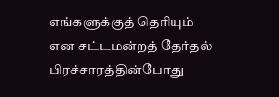எங்களுக்குத் தெரியும் என சட்டமன்றத் தேர்தல் பிரச்சாரத்தின்போது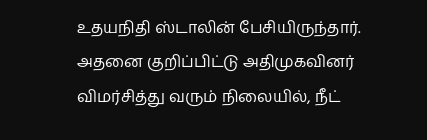உதயநிதி ஸ்டாலின் பேசியிருந்தார். அதனை குறிப்பிட்டு அதிமுகவினர் விமர்சித்து வரும் நிலையில், நீட்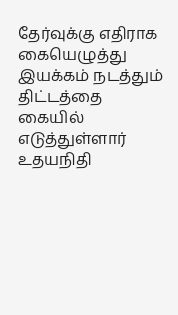தேர்வுக்கு எதிராக கையெழுத்து இயக்கம் நடத்தும் திட்டத்தை கையில் எடுத்துள்ளார் உதயநிதி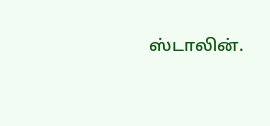ஸ்டாலின்.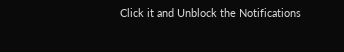Click it and Unblock the Notifications